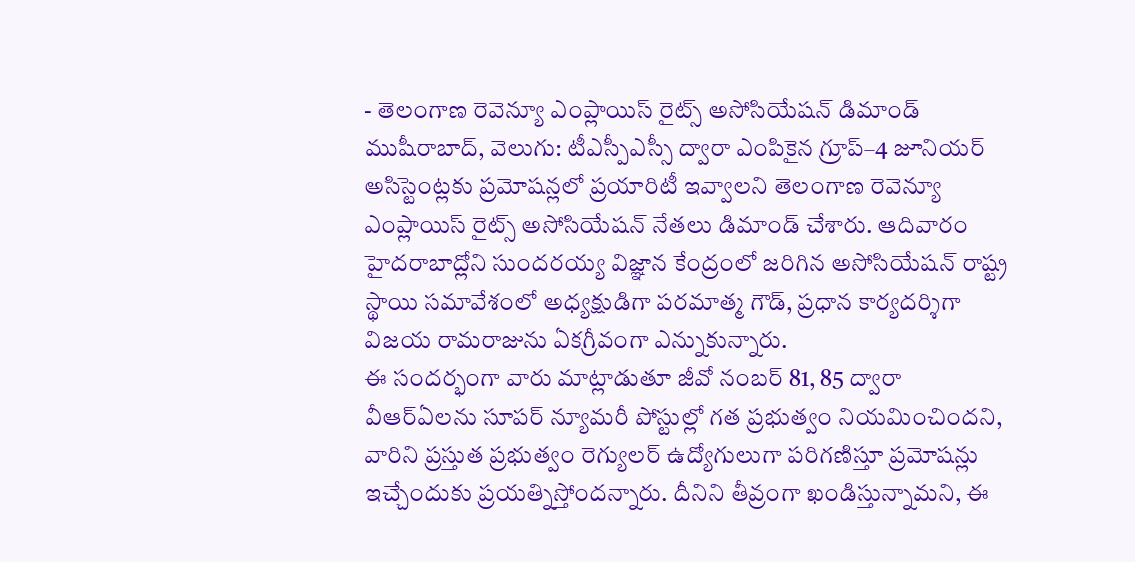- తెలంగాణ రెవెన్యూ ఎంప్లాయిస్ రైట్స్ అసోసియేషన్ డిమాండ్
ముషీరాబాద్, వెలుగు: టీఎస్పీఎస్సీ ద్వారా ఎంపికైన గ్రూప్–4 జూనియర్ అసిస్టెంట్లకు ప్రమోషన్లలో ప్రయారిటీ ఇవ్వాలని తెలంగాణ రెవెన్యూ ఎంప్లాయిస్ రైట్స్ అసోసియేషన్ నేతలు డిమాండ్ చేశారు. ఆదివారం హైదరాబాద్లోని సుందరయ్య విజ్ఞాన కేంద్రంలో జరిగిన అసోసియేషన్ రాష్ట్ర స్థాయి సమావేశంలో అధ్యక్షుడిగా పరమాత్మ గౌడ్, ప్రధాన కార్యదర్శిగా విజయ రామరాజును ఏకగ్రీవంగా ఎన్నుకున్నారు.
ఈ సందర్భంగా వారు మాట్లాడుతూ జీవో నంబర్ 81, 85 ద్వారా వీఆర్ఏలను సూపర్ న్యూమరీ పోస్టుల్లో గత ప్రభుత్వం నియమించిందని, వారిని ప్రస్తుత ప్రభుత్వం రెగ్యులర్ ఉద్యోగులుగా పరిగణిస్తూ ప్రమోషన్లు ఇచ్చేందుకు ప్రయత్నిస్తోందన్నారు. దీనిని తీవ్రంగా ఖండిస్తున్నామని, ఈ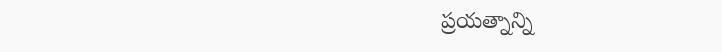ప్రయత్నాన్ని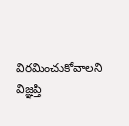విరమించుకోవాలని విజ్ఞప్తి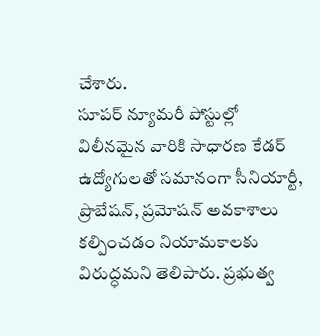చేశారు.
సూపర్ న్యూమరీ పోస్టుల్లో విలీనమైన వారికి సాధారణ కేడర్ ఉద్యోగులతో సమానంగా సీనియార్టీ, ప్రొబేషన్, ప్రమోషన్ అవకాశాలు కల్పించడం నియామకాలకు విరుద్ధమని తెలిపారు. ప్రభుత్వ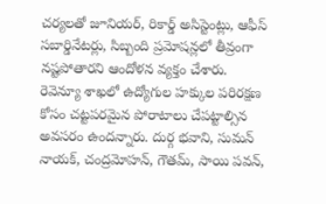చర్యలతో జూనియర్, రికార్డ్ అసిస్టెంట్లు, ఆఫీస్ సబార్డినేటర్లు, సిబ్బంది ప్రమోషన్లలో తీవ్రంగా నష్టపోతారని ఆందోళన వ్యక్తం చేశారు.
రెవెన్యూ శాఖలో ఉద్యోగుల హక్కుల పరిరక్షణ కోసం చట్టపరమైన పోరాటాలు చేపట్టాల్సిన అవసరం ఉందన్నారు. దుర్గ భవాని, సుమన్ నాయక్, చంద్రమోహన్, గౌతమ్, సాయి పవన్,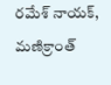రమేశ్ నాయక్, మణిక్రాంత్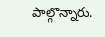పాల్గొన్నారు.